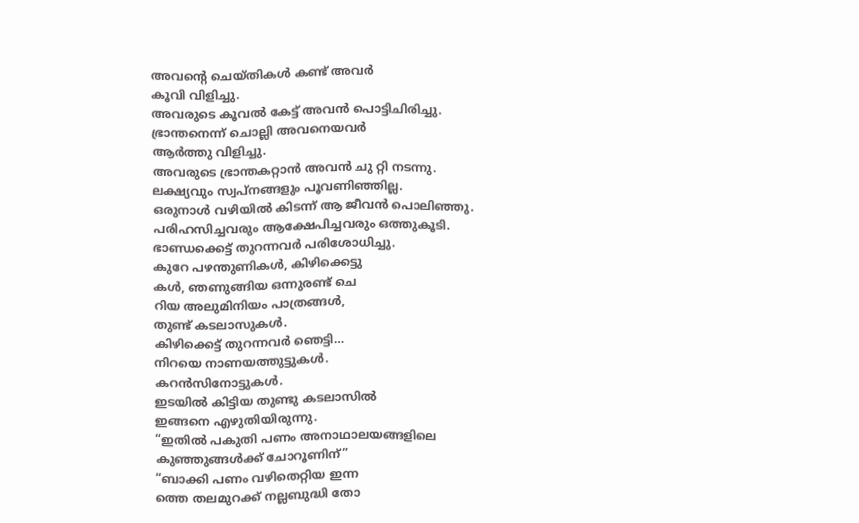അവന്റെ ചെയ്തികൾ കണ്ട് അവർ
കൂവി വിളിച്ചു.
അവരുടെ കൂവൽ കേട്ട് അവൻ പൊട്ടിചിരിച്ചു.
ഭ്രാന്തനെന്ന്‌ ചൊല്ലി അവനെയവർ
ആർത്തു വിളിച്ചു.
അവരുടെ ഭ്രാന്തകറ്റാൻ അവൻ ചു റ്റി നടന്നു.
ലക്ഷ്യവും സ്വപ്നങ്ങളും പൂവണിഞ്ഞില്ല.
ഒരുനാൾ വഴിയിൽ കിടന്ന് ആ ജീവൻ പൊലിഞ്ഞു.
പരിഹസിച്ചവരും ആക്ഷേപിച്ചവരും ഒത്തുകൂടി.
ഭാണ്ഡക്കെട്ട് തുറന്നവർ പരിശോധിച്ചു.
കുറേ പഴന്തുണികൾ, കിഴിക്കെട്ടു
കൾ, ഞണുങ്ങിയ ഒന്നുരണ്ട് ചെ
റിയ അലുമിനിയം പാത്രങ്ങൾ,
തുണ്ട് കടലാസുകൾ.
കിഴിക്കെട്ട് തുറന്നവർ ഞെട്ടി…
നിറയെ നാണയത്തുട്ടുകൾ.
കറൻസിനോട്ടുകൾ.
ഇടയിൽ കിട്ടിയ തുണ്ടു കടലാസിൽ
ഇങ്ങനെ എഴുതിയിരുന്നു.
“ഇതിൽ പകുതി പണം അനാഥാലയങ്ങളിലെ
കുഞ്ഞുങ്ങൾക്ക് ചോറൂണിന്”
“ബാക്കി പണം വഴിതെറ്റിയ ഇന്ന
ത്തെ തലമുറക്ക് നല്ലബുദ്ധി തോ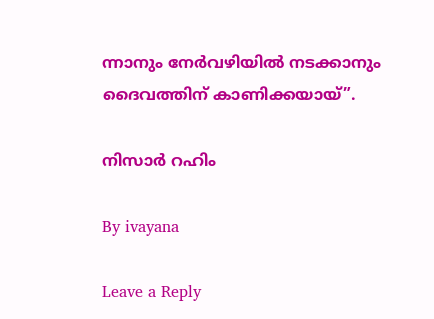ന്നാനും നേർവഴിയിൽ നടക്കാനും
ദൈവത്തിന് കാണിക്കയായ്”.

നിസാർ റഹിം

By ivayana

Leave a Reply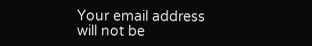Your email address will not be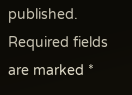published. Required fields are marked *